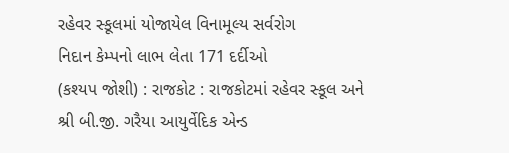રહેવર સ્કૂલમાં યોજાયેલ વિનામૂલ્ય સર્વરોગ
નિદાન કેમ્પનો લાભ લેતા 171 દર્દીઓ
(કશ્યપ જોશી) : રાજકોટ : રાજકોટમાં રહેવર સ્કૂલ અને શ્રી બી.જી. ગરૈયા આયુર્વેદિક એન્ડ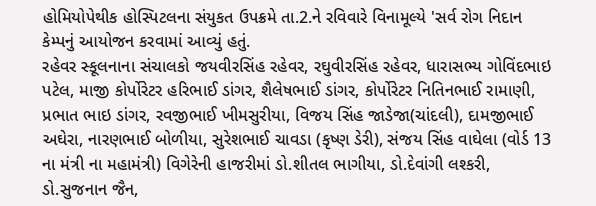હોમિયોપેથીક હોસ્પિટલના સંયુકત ઉપક્રમે તા.2.ને રવિવારે વિનામૂલ્યે 'સર્વ રોગ નિદાન કેમ્પનું આયોજન કરવામાં આવ્યું હતું.
રહેવર સ્કૂલનાના સંચાલકો જયવીરસિંહ રહેવર, રઘુવીરસિંહ રહેવર, ધારાસભ્ય ગોવિંદભાઇ પટેલ, માજી કોર્પોરેટર હરિભાઈ ડાંગર, શૈલેષભાઈ ડાંગર, કોર્પોરેટર નિતિનભાઈ રામાણી, પ્રભાત ભાઇ ડાંગર, રવજીભાઈ ખીમસુરીયા, વિજય સિંહ જાડેજા(ચાંદલી), દામજીભાઈ અઘેરા, નારણભાઈ બોળીયા, સુરેશભાઈ ચાવડા (કૃષ્ણ ડેરી), સંજય સિંહ વાઘેલા (વોર્ડ 13 ના મંત્રી ના મહામંત્રી) વિગેરેની હાજરીમાં ડો.શીતલ ભાગીયા, ડો.દેવાંગી લશ્કરી, ડો.સુજનાન જૈન,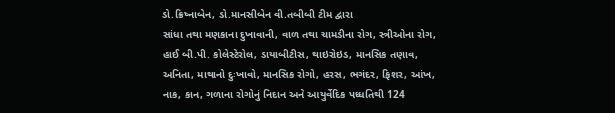ડો.ક્રિષ્નાબેન, ડો.માનસીબેન વી.તબીબી ટીમ દ્વારા
સાંધા તથા મણકાના દુખાવાની, વાળ તથા ચામડીના રોગ, સ્ત્રીઓના રોગ, હાઈ બી.પી. કોલેસ્ટેરોલ, ડાયાબીટીસ, થાઇરોઇડ, માનસિક તણાવ, અનિતા, માથાનો દુઃખાવો, માનસિક રોગો, હરસ, ભગંદર, ફિશર, આંખ, નાક, કાન, ગળાના રોગોનું નિદાન અને આયુર્વેદિક પધ્ધતિથી 124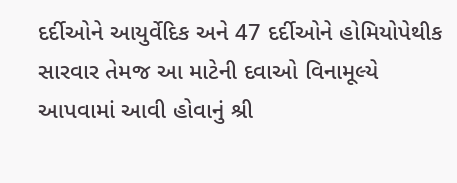દર્દીઓને આયુર્વેદિક અને 47 દર્દીઓને હોમિયોપેથીક સારવાર તેમજ આ માટેની દવાઓ વિનામૂલ્યે આપવામાં આવી હોવાનું શ્રી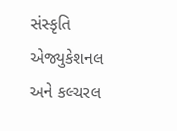સંસ્કૃતિ એજ્યુકેશનલ અને કલ્ચરલ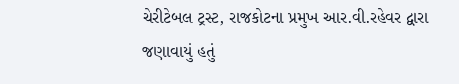ચેરીટેબલ ટ્રસ્ટ, રાજકોટના પ્રમુખ આર.વી.રહેવર દ્વારા જણાવાયું હતું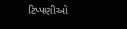ટિપ્પણીઓ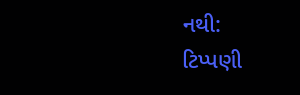નથી:
ટિપ્પણી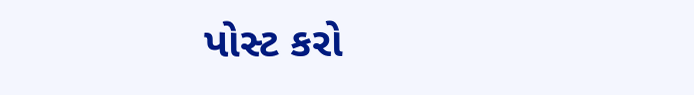પોસ્ટ કરો